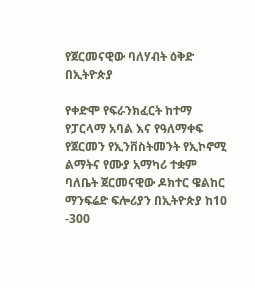የጀርመናዊው ባለሃብት ዕቅድ በኢትዮጵያ

የቀድሞ የፍራንክፈርት ከተማ የፓርላማ አባል እና የዓለማቀፍ የጀርመን የኢንቨስትመንት የኢኮኖሚ ልማትና የሙያ አማካሪ ተቋም ባለቤት ጀርመናዊው ዶክተር ዌልከር ማንፍሬድ ፍሎሪያን በኢትዮጵያ ከ10 -300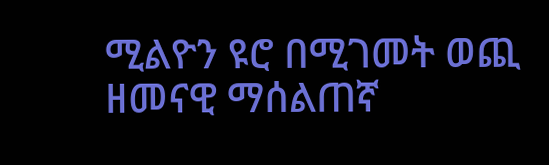ሚልዮን ዩሮ በሚገመት ወጪ ዘመናዊ ማሰልጠኛ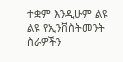ተቋም እንዲሁም ልዩ ልዩ የኢንቨስትመንት ስራዎችን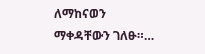ለማከናወን ማቀዳቸውን ገለፁ።…